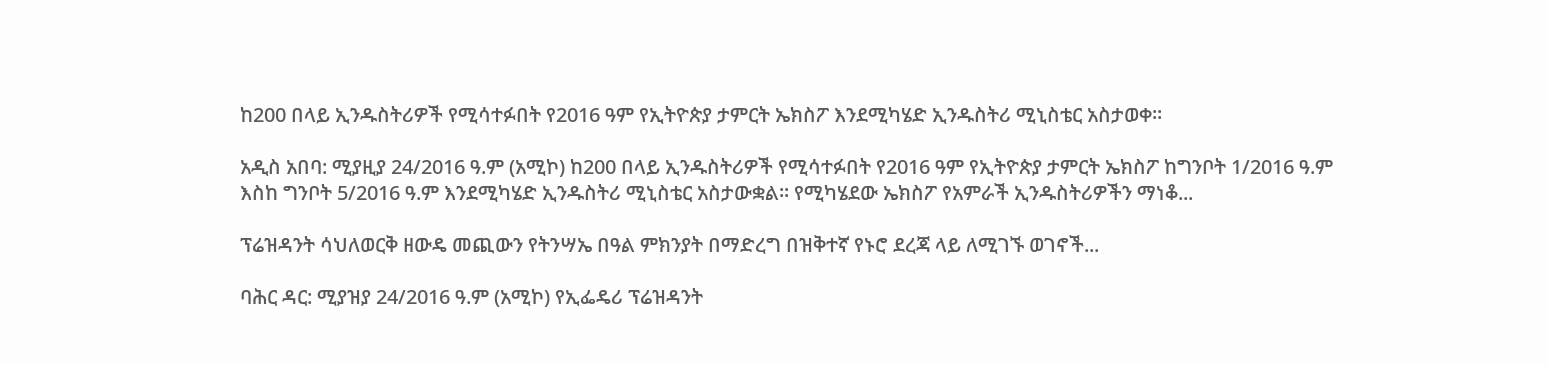ከ200 በላይ ኢንዱስትሪዎች የሚሳተፉበት የ2016 ዓም የኢትዮጵያ ታምርት ኤክስፖ እንደሚካሄድ ኢንዱስትሪ ሚኒስቴር አስታወቀ።

አዲስ አበባ: ሚያዚያ 24/2016 ዓ.ም (አሚኮ) ከ200 በላይ ኢንዱስትሪዎች የሚሳተፉበት የ2016 ዓም የኢትዮጵያ ታምርት ኤክስፖ ከግንቦት 1/2016 ዓ.ም እስከ ግንቦት 5/2016 ዓ.ም እንደሚካሄድ ኢንዱስትሪ ሚኒስቴር አስታውቋል። የሚካሄደው ኤክስፖ የአምራች ኢንዱስትሪዎችን ማነቆ...

ፕሬዝዳንት ሳህለወርቅ ዘውዴ መጪውን የትንሣኤ በዓል ምክንያት በማድረግ በዝቅተኛ የኑሮ ደረጃ ላይ ለሚገኙ ወገኖች...

ባሕር ዳር: ሚያዝያ 24/2016 ዓ.ም (አሚኮ) የኢፌዴሪ ፕሬዝዳንት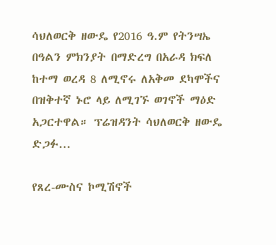ሳህለወርቅ ዘውዴ የ2016 ዓ.ም የትንሣኤ በዓልን ምክንያት በማድረግ በአራዳ ክፍለ ከተማ ወረዳ 8 ለሚኖሩ ለአቅመ ደካሞችና በዝቅተኛ ኑሮ ላይ ለሚገኙ ወገኖች ማዕድ አጋርተዋል። ፕሬዝዳንት ሳህለወርቅ ዘውዴ ድጋፉ...

የጸረ-ሙስና ኮሚሽኖች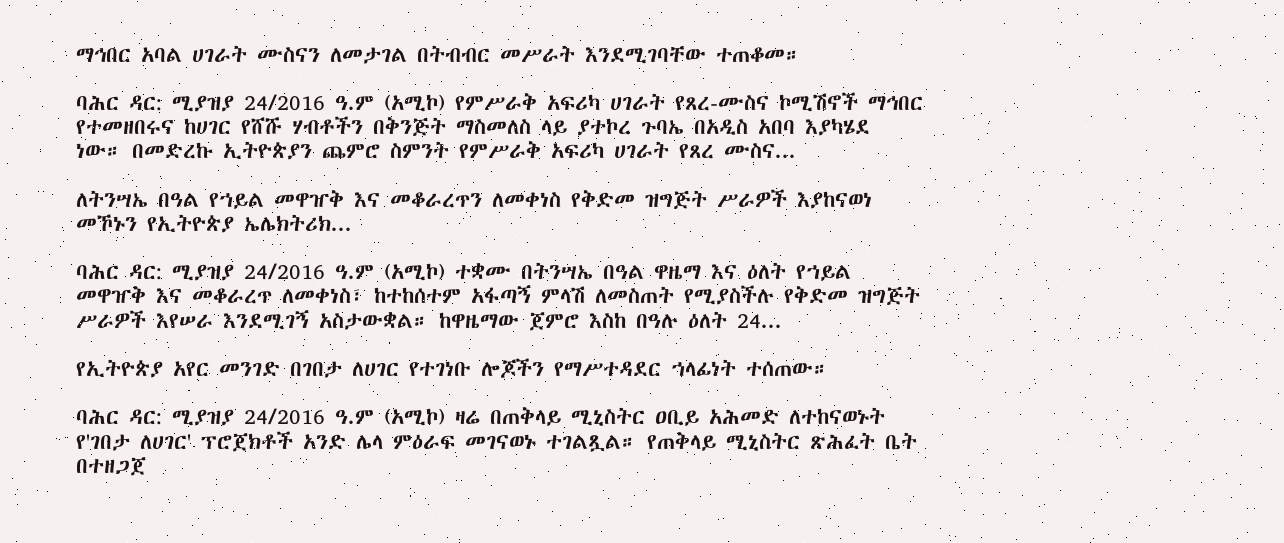ማኅበር አባል ሀገራት ሙስናን ለመታገል በትብብር መሥራት እንደሚገባቸው ተጠቆመ።

ባሕር ዳር: ሚያዝያ 24/2016 ዓ.ም (አሚኮ) የምሥራቅ አፍሪካ ሀገራት የጸረ-ሙስና ኮሚሽኖች ማኅበር የተመዘበሩና ከሀገር የሸሹ ሃብቶችን በቅንጅት ማስመለስ ላይ ያተኮረ ጉባኤ በአዲስ አበባ እያካሄደ ነው። በመድረኩ ኢትዮጵያን ጨምሮ ስምንት የምሥራቅ አፍሪካ ሀገራት የጸረ ሙስና...

ለትንሣኤ በዓል የኀይል መዋዠቅ እና መቆራረጥን ለመቀነስ የቅድመ ዝግጅት ሥራዎች እያከናወነ መኾኑን የኢትዮጵያ ኤሌክትሪክ...

ባሕር ዳር: ሚያዝያ 24/2016 ዓ.ም (አሚኮ) ተቋሙ በትንሣኤ በዓል ዋዜማ እና ዕለት የኀይል መዋዠቅ እና መቆራረጥ ለመቀነስ፣ ከተከሰተም አፋጣኝ ምላሽ ለመስጠት የሚያስችሉ የቅድመ ዝግጅት ሥራዎች እየሠራ እንደሚገኝ አስታውቋል። ከዋዜማው ጀምሮ እስከ በዓሉ ዕለት 24...

የኢትዮጵያ አየር መንገድ በገበታ ለሀገር የተገነቡ ሎጆችን የማሥተዳደር ኀላፊነት ተሰጠው።

ባሕር ዳር: ሚያዝያ 24/2016 ዓ.ም (አሚኮ) ዛሬ በጠቅላይ ሚኒስትር ዐቢይ አሕመድ ለተከናወኑት የ'ገበታ ለሀገር' ፕሮጀክቶች አንድ ሌላ ምዕራፍ መገናወኑ ተገልጿል። የጠቅላይ ሚኒስትር ጽሕፈት ቤት በተዘጋጀ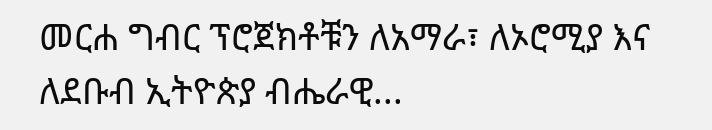መርሐ ግብር ፕሮጀክቶቹን ለአማራ፣ ለኦሮሚያ እና ለደቡብ ኢትዮጵያ ብሔራዊ...